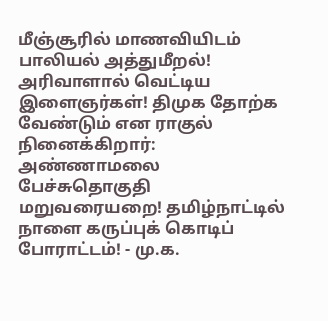மீஞ்சூரில் மாணவியிடம் பாலியல் அத்துமீறல்! அரிவாளால் வெட்டிய இளைஞர்கள்! திமுக தோற்க வேண்டும் என ராகுல் நினைக்கிறார்: அண்ணாமலை பேச்சுதொகுதி மறுவரையறை! தமிழ்நாட்டில் நாளை கருப்புக் கொடிப் போராட்டம்! - மு.க.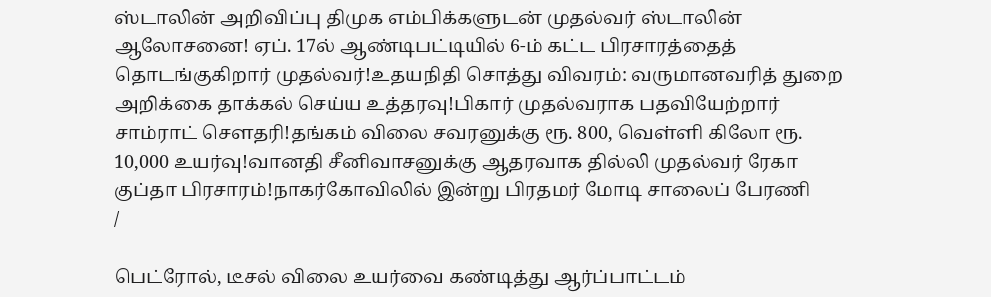ஸ்டாலின் அறிவிப்பு திமுக எம்பிக்களுடன் முதல்வர் ஸ்டாலின் ஆலோசனை! ஏப். 17ல் ஆண்டிபட்டியில் 6-ம் கட்ட பிரசாரத்தைத் தொடங்குகிறார் முதல்வர்!உதயநிதி சொத்து விவரம்: வருமானவரித் துறை அறிக்கை தாக்கல் செய்ய உத்தரவு!பிகார் முதல்வராக பதவியேற்றார் சாம்ராட் சௌதரி!தங்கம் விலை சவரனுக்கு ரூ. 800, வெள்ளி கிலோ ரூ. 10,000 உயர்வு!வானதி சீனிவாசனுக்கு ஆதரவாக தில்லி முதல்வர் ரேகா குப்தா பிரசாரம்!நாகர்கோவிலில் இன்று பிரதமர் மோடி சாலைப் பேரணி
/

பெட்ரோல், டீசல் விலை உயர்வை கண்டித்து ஆர்ப்பாட்டம்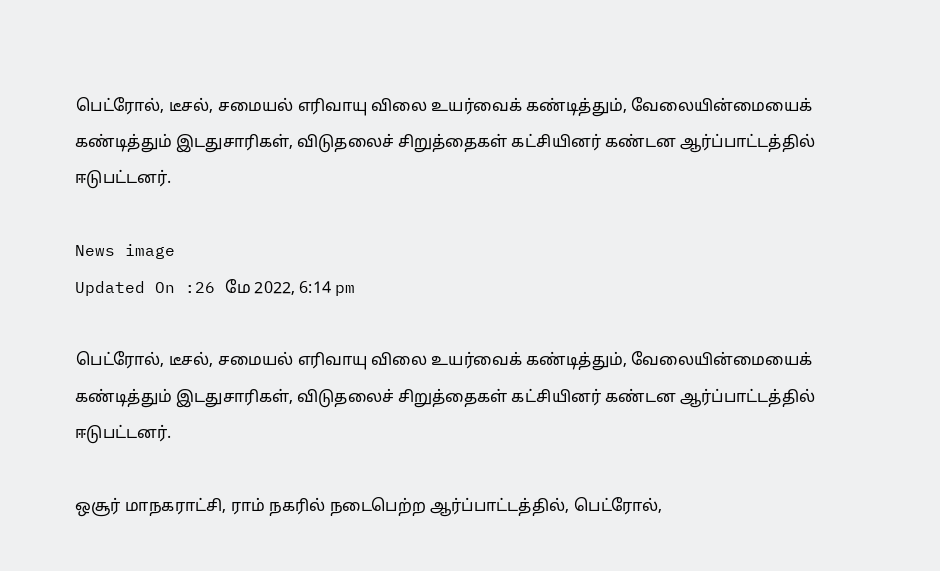பெட்ரோல், டீசல், சமையல் எரிவாயு விலை உயர்வைக் கண்டித்தும், வேலையின்மையைக் கண்டித்தும் இடதுசாரிகள், விடுதலைச் சிறுத்தைகள் கட்சியினர் கண்டன ஆர்ப்பாட்டத்தில் ஈடுபட்டனர்.

News image
Updated On :26 மே 2022, 6:14 pm

பெட்ரோல், டீசல், சமையல் எரிவாயு விலை உயர்வைக் கண்டித்தும், வேலையின்மையைக் கண்டித்தும் இடதுசாரிகள், விடுதலைச் சிறுத்தைகள் கட்சியினர் கண்டன ஆர்ப்பாட்டத்தில் ஈடுபட்டனர்.

ஒசூர் மாநகராட்சி, ராம் நகரில் நடைபெற்ற ஆர்ப்பாட்டத்தில், பெட்ரோல்,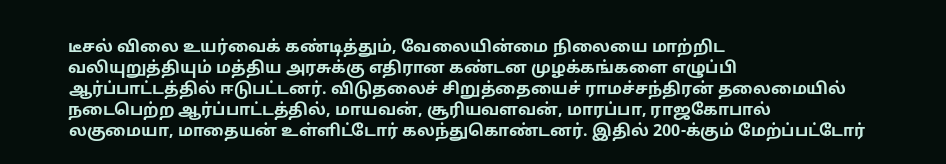டீசல் விலை உயர்வைக் கண்டித்தும், வேலையின்மை நிலையை மாற்றிட வலியுறுத்தியும் மத்திய அரசுக்கு எதிரான கண்டன முழக்கங்களை எழுப்பி ஆர்ப்பாட்டத்தில் ஈடுபட்டனர். விடுதலைச் சிறுத்தையைச் ராமச்சந்திரன் தலைமையில் நடைபெற்ற ஆர்ப்பாட்டத்தில், மாயவன், சூரியவளவன், மாரப்பா, ராஜகோபால் லகுமையா, மாதையன் உள்ளிட்டோர் கலந்துகொண்டனர். இதில் 200-க்கும் மேற்ப்பட்டோர்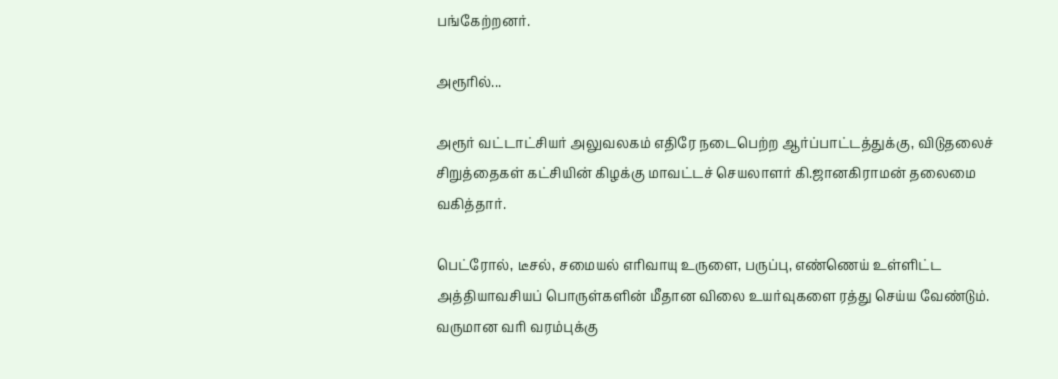பங்கேற்றனர்.

அரூரில்...

அரூர் வட்டாட்சியர் அலுவலகம் எதிரே நடைபெற்ற ஆர்ப்பாட்டத்துக்கு, விடுதலைச் சிறுத்தைகள் கட்சியின் கிழக்கு மாவட்டச் செயலாளர் கி.ஜானகிராமன் தலைமை வகித்தார்.

பெட்ரோல், டீசல், சமையல் எரிவாயு உருளை, பருப்பு, எண்ணெய் உள்ளிட்ட அத்தியாவசியப் பொருள்களின் மீதான விலை உயர்வுகளை ரத்து செய்ய வேண்டும். வருமான வரி வரம்புக்கு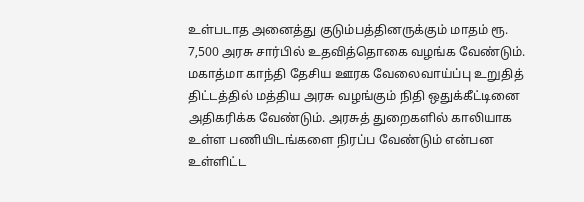உள்படாத அனைத்து குடும்பத்தினருக்கும் மாதம் ரூ. 7,500 அரசு சார்பில் உதவித்தொகை வழங்க வேண்டும். மகாத்மா காந்தி தேசிய ஊரக வேலைவாய்ப்பு உறுதித் திட்டத்தில் மத்திய அரசு வழங்கும் நிதி ஒதுக்கீட்டினை அதிகரிக்க வேண்டும். அரசுத் துறைகளில் காலியாக உள்ள பணியிடங்களை நிரப்ப வேண்டும் என்பன உள்ளிட்ட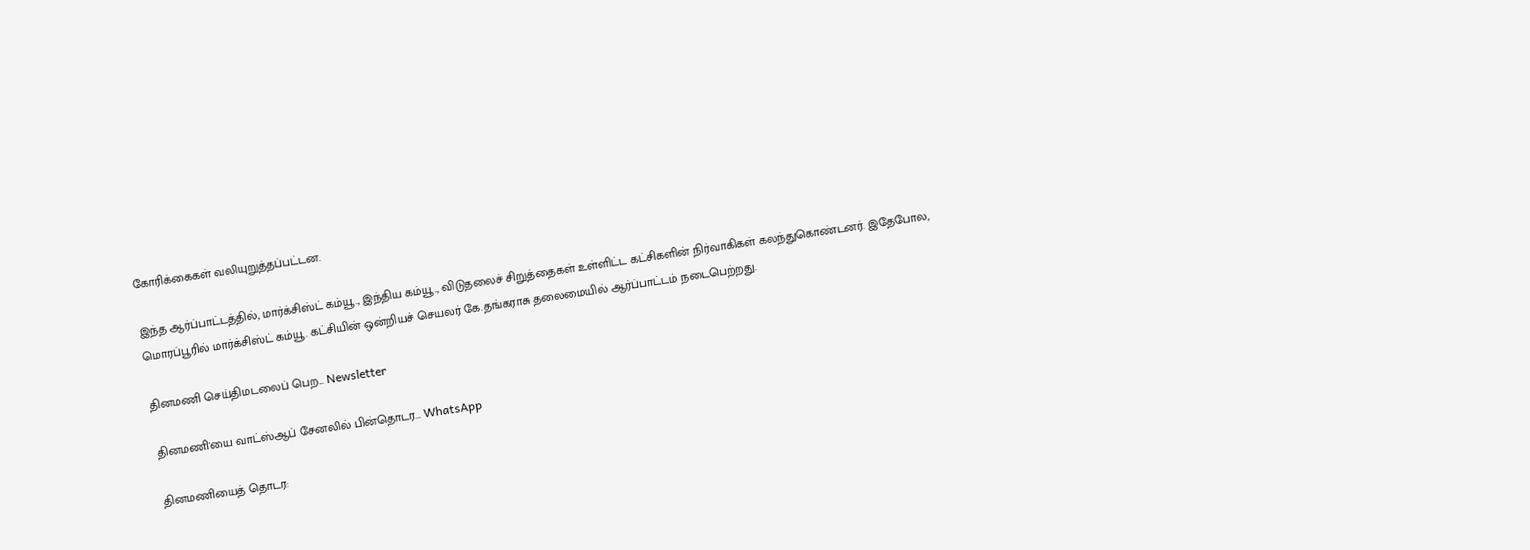கோரிக்கைகள் வலியுறுத்தப்பட்டன.

இந்த ஆர்ப்பாட்டத்தில், மார்க்சிஸ்ட் கம்யூ., இந்திய கம்யூ., விடுதலைச் சிறுத்தைகள் உள்ளிட்ட கட்சிகளின் நிர்வாகிகள் கலந்துகொண்டனர். இதேபோல, மொரப்பூரில் மார்க்சிஸ்ட் கம்யூ. கட்சியின் ஒன்றியச் செயலர் கே.தங்கராசு தலைமையில் ஆர்ப்பாட்டம் நடைபெற்றது.

தினமணி செய்திமடலைப் பெற... Newsletter

தினமணி'யை வாட்ஸ்ஆப் சேனலில் பின்தொடர... WhatsApp

தினமணியைத் தொடர: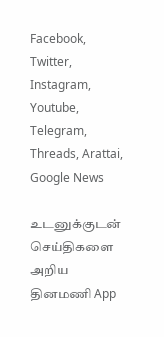Facebook, Twitter, Instagram, Youtube, Telegram, Threads, Arattai, Google News

உடனுக்குடன் செய்திகளை அறிய தினமணி App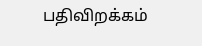பதிவிறக்கம்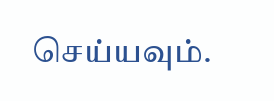செய்யவும்.